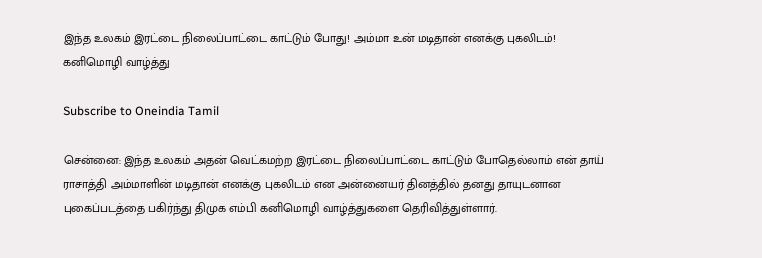இந்த உலகம் இரட்டை நிலைப்பாட்டை காட்டும் போது! அம்மா உன் மடிதான் எனக்கு புகலிடம்! கனிமொழி வாழ்த்து

Subscribe to Oneindia Tamil

சென்னை: இந்த உலகம் அதன் வெட்கமற்ற இரட்டை நிலைப்பாட்டை காட்டும் போதெல்லாம் என் தாய் ராசாத்தி அம்மாளின் மடிதான் எனக்கு புகலிடம் என அன்னையர் தினத்தில் தனது தாயுடனான புகைப்படத்தை பகிர்ந்து திமுக எம்பி கனிமொழி வாழ்த்துகளை தெரிவித்துள்ளார்.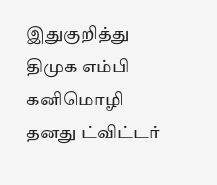இதுகுறித்து திமுக எம்பி கனிமொழி தனது ட்விட்டர்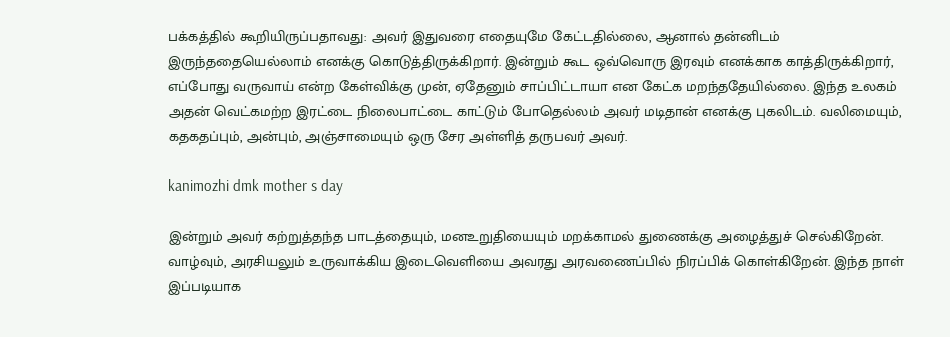பக்கத்தில் கூறியிருப்பதாவது: அவர் இதுவரை எதையுமே கேட்டதில்லை, ஆனால் தன்னிடம் இருந்ததையெல்லாம் எனக்கு கொடுத்திருக்கிறார். இன்றும் கூட ஒவ்வொரு இரவும் எனக்காக காத்திருக்கிறார், எப்போது வருவாய் என்ற கேள்விக்கு முன், ஏதேனும் சாப்பிட்டாயா என கேட்க மறந்ததேயில்லை. இந்த உலகம் அதன் வெட்கமற்ற இரட்டை நிலைபாட்டை காட்டும் போதெல்லம் அவர் மடிதான் எனக்கு புகலிடம். வலிமையும், கதகதப்பும், அன்பும், அஞ்சாமையும் ஒரு சேர அள்ளித் தருபவர் அவர்.

kanimozhi dmk mother s day

இன்றும் அவர் கற்றுத்தந்த பாடத்தையும், மனஉறுதியையும் மறக்காமல் துணைக்கு அழைத்துச் செல்கிறேன். வாழ்வும், அரசியலும் உருவாக்கிய இடைவெளியை அவரது அரவணைப்பில் நிரப்பிக் கொள்கிறேன். இந்த நாள் இப்படியாக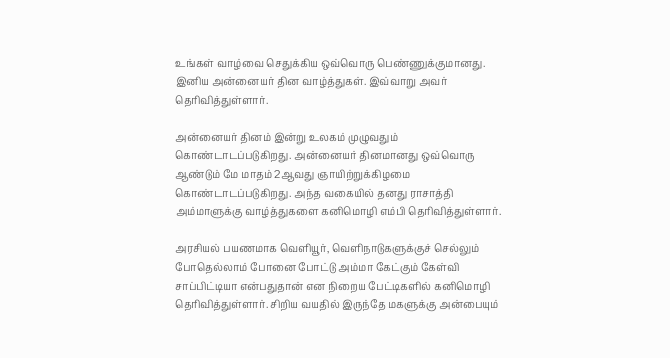உங்கள் வாழ்வை செதுக்கிய ஒவ்வொரு பெண்ணுக்குமானது. இனிய அன்னையர் தின வாழ்த்துகள். இவ்வாறு அவர் தெரிவித்துள்ளார்.

அன்னையர் தினம் இன்று உலகம் முழுவதும் கொண்டாடப்படுகிறது. அன்னையர் தினமானது ஒவ்வொரு ஆண்டும் மே மாதம் 2ஆவது ஞாயிற்றுக்கிழமை கொண்டாடப்படுகிறது. அந்த வகையில் தனது ராசாத்தி அம்மாளுக்கு வாழ்த்துகளை கனிமொழி எம்பி தெரிவித்துள்ளார்.

அரசியல் பயணமாக வெளியூர், வெளிநாடுகளுக்குச் செல்லும் போதெல்லாம் போனை போட்டு அம்மா கேட்கும் கேள்வி சாப்பிட்டியா என்பதுதான் என நிறைய பேட்டிகளில் கனிமொழி தெரிவித்துள்ளார். சிறிய வயதில் இருந்தே மகளுக்கு அன்பையும்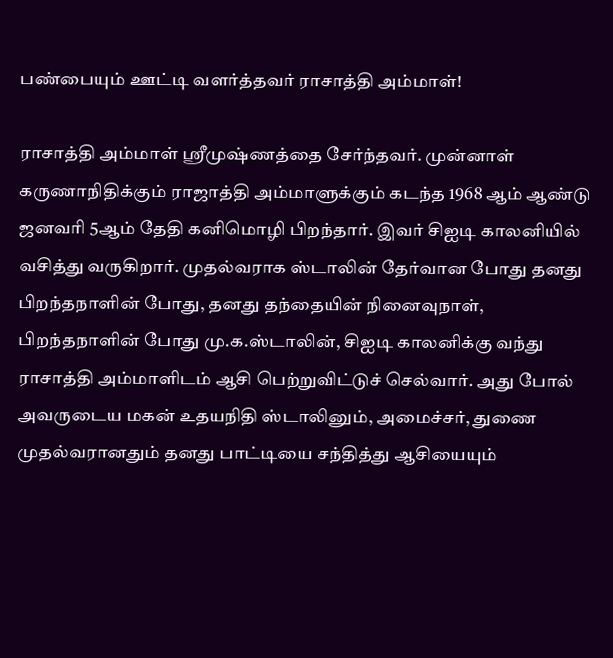பண்பையும் ஊட்டி வளர்த்தவர் ராசாத்தி அம்மாள்!

ராசாத்தி அம்மாள் ஸ்ரீமுஷ்ணத்தை சேர்ந்தவர். முன்னாள் கருணாநிதிக்கும் ராஜாத்தி அம்மாளுக்கும் கடந்த 1968 ஆம் ஆண்டு ஜனவரி 5ஆம் தேதி கனிமொழி பிறந்தார். இவர் சிஐடி காலனியில் வசித்து வருகிறார். முதல்வராக ஸ்டாலின் தேர்வான போது தனது பிறந்தநாளின் போது, தனது தந்தையின் நினைவுநாள், பிறந்தநாளின் போது மு.க.ஸ்டாலின், சிஐடி காலனிக்கு வந்து ராசாத்தி அம்மாளிடம் ஆசி பெற்றுவிட்டுச் செல்வார். அது போல் அவருடைய மகன் உதயநிதி ஸ்டாலினும், அமைச்சர், துணை முதல்வரானதும் தனது பாட்டியை சந்தித்து ஆசியையும்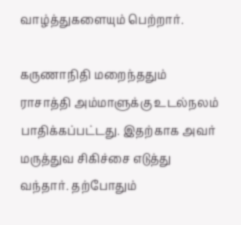வாழ்த்துகளையும் பெற்றார்.

கருணாநிதி மறைந்ததும் ராசாத்தி அம்மாளுக்கு உடல்நலம் பாதிக்கப்பட்டது. இதற்காக அவர் மருத்துவ சிகிச்சை எடுத்து வந்தார். தற்போதும்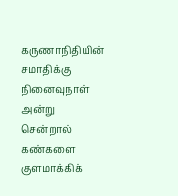கருணாநிதியின் சமாதிக்கு நினைவுநாள் அன்று சென்றால் கண்களை குளமாக்கிக்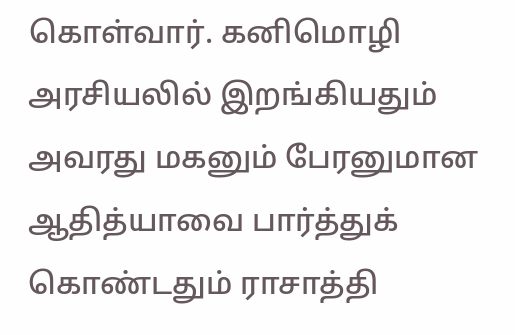கொள்வார். கனிமொழி அரசியலில் இறங்கியதும் அவரது மகனும் பேரனுமான ஆதித்யாவை பார்த்துக் கொண்டதும் ராசாத்தி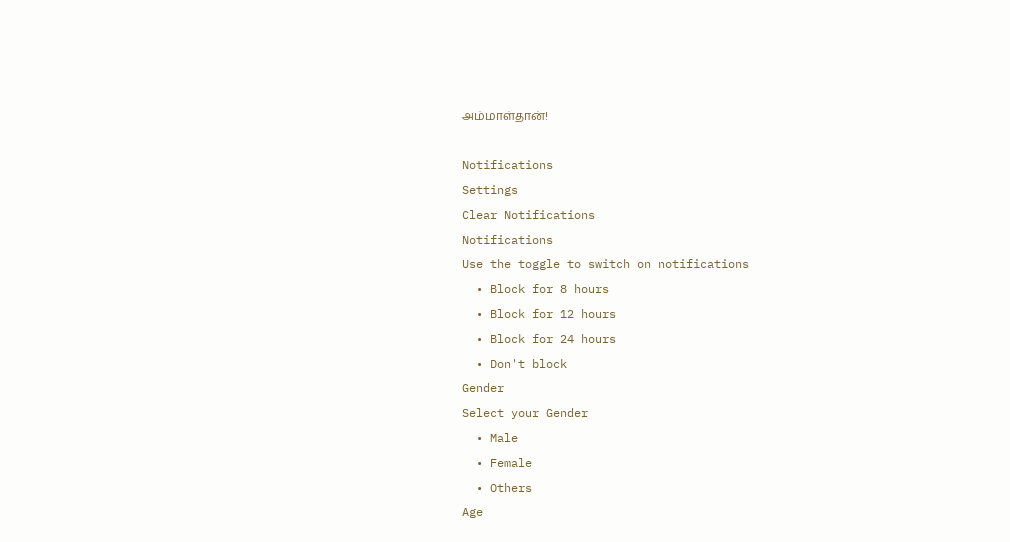அம்மாள்தான்!

Notifications
Settings
Clear Notifications
Notifications
Use the toggle to switch on notifications
  • Block for 8 hours
  • Block for 12 hours
  • Block for 24 hours
  • Don't block
Gender
Select your Gender
  • Male
  • Female
  • Others
Age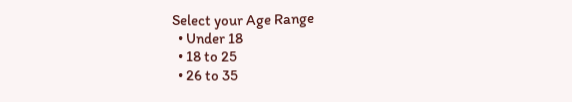Select your Age Range
  • Under 18
  • 18 to 25
  • 26 to 35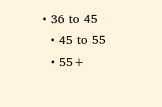• 36 to 45
  • 45 to 55
  • 55+